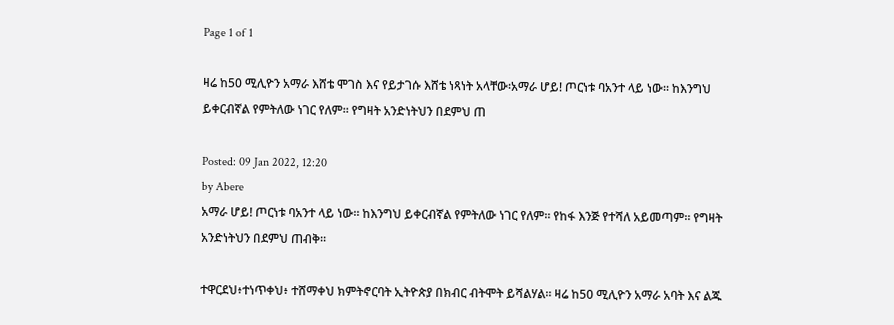Page 1 of 1

ዛሬ ከ50 ሚሊዮን አማራ እሸቴ ሞገስ እና የይታገሱ እሸቴ ነጻነት አላቸው፡አማራ ሆይ! ጦርነቱ ባአንተ ላይ ነው። ከእንግህ ይቀርብኛል የምትለው ነገር የለም። የግዛት አንድነትህን በደምህ ጠ

Posted: 09 Jan 2022, 12:20
by Abere
አማራ ሆይ! ጦርነቱ ባአንተ ላይ ነው። ከእንግህ ይቀርብኛል የምትለው ነገር የለም። የከፋ እንጅ የተሻለ አይመጣም። የግዛት አንድነትህን በደምህ ጠብቅ።

ተዋርደህ፥ተነጥቀህ፥ ተሸማቀህ ክምትኖርባት ኢትዮጵያ በክብር ብትሞት ይሻልሃል። ዛሬ ከ50 ሚሊዮን አማራ አባት እና ልጁ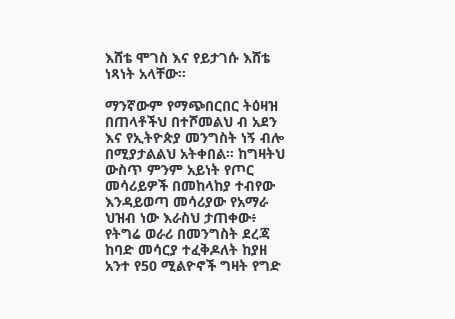እሸቴ ሞገስ እና የይታገሱ እሸቴ ነጻነት አላቸው።

ማንኛውም የማጭበርበር ትዕዛዝ በጠላቶችህ በተሾመልህ ብ አደን እና የኢትዮጵያ መንግስት ነኝ ብሎ በሚያታልልህ አትቀበል። ከግዛትህ ውስጥ ምንም አይነት የጦር መሳሪይዎች በመከላከያ ተብየው እንዳይወጣ መሳሪያው የአማራ ህዝብ ነው እራስህ ታጠቀው፥ የትግሬ ወራሪ በመንግስት ደረጃ ከባድ መሳርያ ተፈቅዶለት ከያዘ አንተ የ50 ሚልዮኖች ግዛት የግድ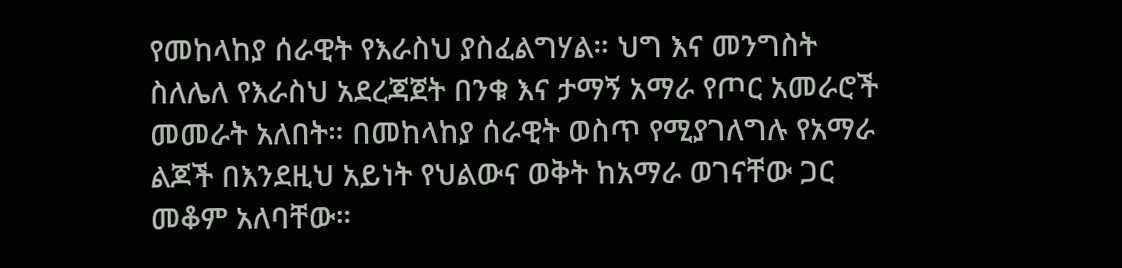የመከላከያ ሰራዊት የእራስህ ያስፈልግሃል። ህግ እና መንግስት ስለሌለ የእራስህ አደረጃጀት በንቁ እና ታማኝ አማራ የጦር አመራሮች መመራት አለበት። በመከላከያ ሰራዊት ወስጥ የሚያገለግሉ የአማራ ልጆች በእንደዚህ አይነት የህልውና ወቅት ከአማራ ወገናቸው ጋር መቆም አለባቸው።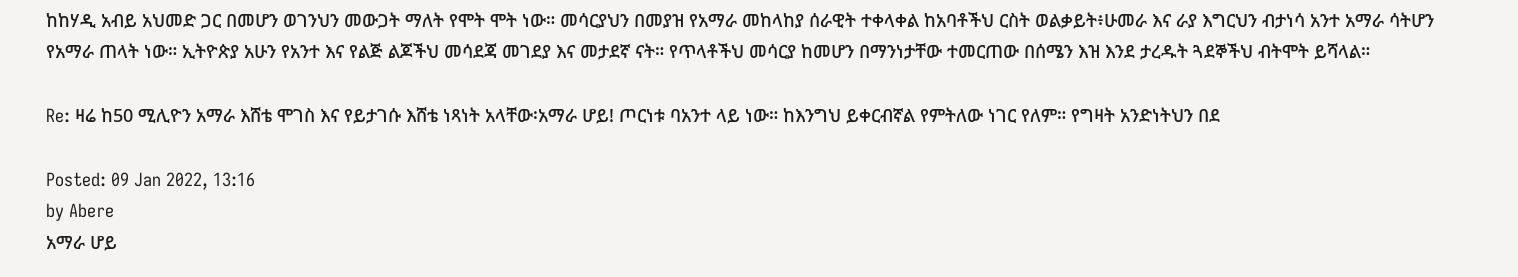ከከሃዲ አብይ አህመድ ጋር በመሆን ወገንህን መውጋት ማለት የሞት ሞት ነው። መሳርያህን በመያዝ የአማራ መከላከያ ሰራዊት ተቀላቀል ከአባቶችህ ርስት ወልቃይት፥ሁመራ እና ራያ እግርህን ብታነሳ አንተ አማራ ሳትሆን የአማራ ጠላት ነው። ኢትዮጵያ አሁን የአንተ እና የልጅ ልጆችህ መሳደጃ መገደያ እና መታደኛ ናት። የጥላቶችህ መሳርያ ከመሆን በማንነታቸው ተመርጠው በሰሜን እዝ እንደ ታረዱት ጓደኞችህ ብትሞት ይሻላል።

Re: ዛሬ ከ50 ሚሊዮን አማራ እሸቴ ሞገስ እና የይታገሱ እሸቴ ነጻነት አላቸው፡አማራ ሆይ! ጦርነቱ ባአንተ ላይ ነው። ከእንግህ ይቀርብኛል የምትለው ነገር የለም። የግዛት አንድነትህን በደ

Posted: 09 Jan 2022, 13:16
by Abere
አማራ ሆይ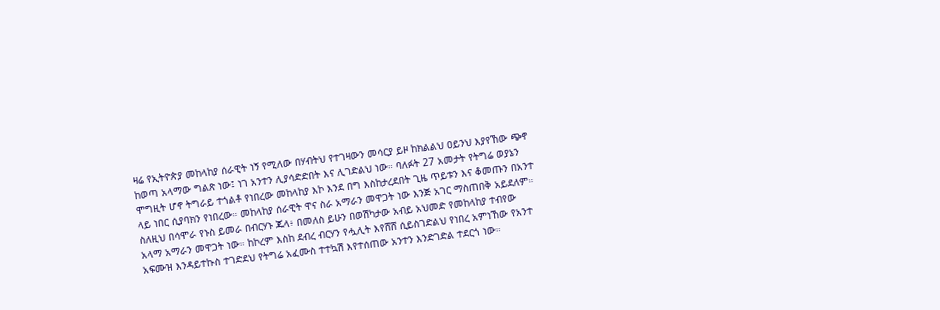ዛሬ የኢትዮጵያ መከላከያ ሰራዊት ነኝ የሚለው በሃብትህ የተገዛውን መሳርያ ይዞ ከክልልህ ዐይንህ እያየኸው ጭኖ ከወጣ አላማው ግልጽ ነው፤ ነገ አንተን ሊያሳድድበት እና ሊገድልህ ነው። ባለፉት 27 አመታት የትግሬ ወያኔን ሞግዚት ሆኖ ትግራይ ተጎልቶ የነበረው መከላከያ እኮ እንደ በግ እስከታረደበት ጊዜ ጥይቱን እና ቆመጡን በአንተ ላይ ነበር ሲያባክን የነበረው። መከላከያ ሰራዊት ዋና ስራ አማራን መዋጋት ነው እንጅ አገር ማስጠበቅ አይደለም። ስለዚህ በሳሞራ የኑስ ይመራ በብርሃኑ ጁላ፥ በመለስ ይሁን በወሽካታው አብይ አህመድ የመከላከያ ተብየው አላማ አማራን መዋጋት ነው። ከኮረም እስከ ደብረ ብርሃን የሗሊት እየሸሸ ሲይስገድልህ የነበረ አምነኸው የአንተ አፍሙዝ እንዳይተኩስ ተገድደህ የትግሬ አፈሙስ ተተኳሽ እየተሰጠው አንተን እንድገድል ተደርጎ ነው።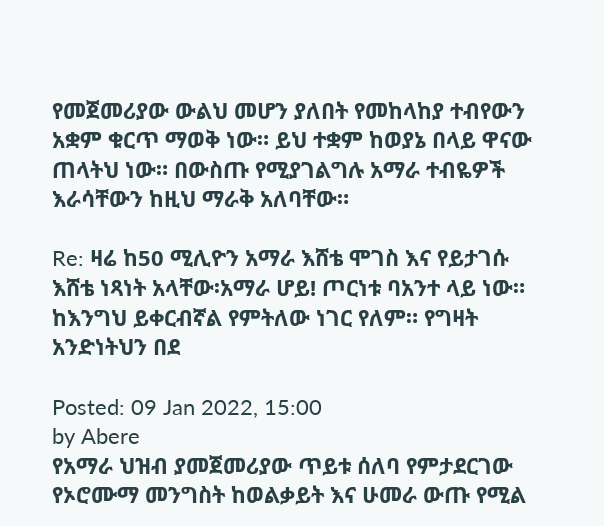የመጀመሪያው ውልህ መሆን ያለበት የመከላከያ ተብየውን አቋም ቁርጥ ማወቅ ነው። ይህ ተቋም ከወያኔ በላይ ዋናው ጠላትህ ነው። በውስጡ የሚያገልግሉ አማራ ተብዬዎች እራሳቸውን ከዚህ ማራቅ አለባቸው።

Re: ዛሬ ከ50 ሚሊዮን አማራ እሸቴ ሞገስ እና የይታገሱ እሸቴ ነጻነት አላቸው፡አማራ ሆይ! ጦርነቱ ባአንተ ላይ ነው። ከእንግህ ይቀርብኛል የምትለው ነገር የለም። የግዛት አንድነትህን በደ

Posted: 09 Jan 2022, 15:00
by Abere
የአማራ ህዝብ ያመጀመሪያው ጥይቱ ሰለባ የምታደርገው የኦሮሙማ መንግስት ከወልቃይት እና ሁመራ ውጡ የሚል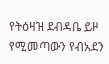የትዕዛዝ ደብዳቤ ይዞ የሚመጣውን የብአደን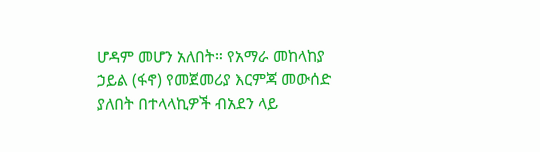ሆዳም መሆን አለበት። የአማራ መከላከያ ኃይል (ፋኖ) የመጀመሪያ እርምጃ መውሰድ ያለበት በተላላኪዎች ብአደን ላይ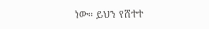ነው። ይህን የሸተተ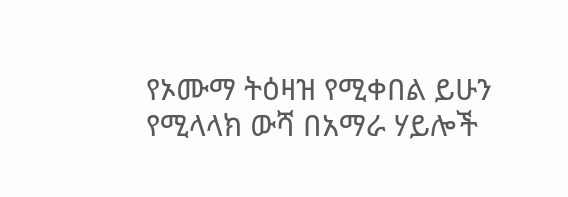የኦሙማ ትዕዛዝ የሚቀበል ይሁን የሚላላክ ውሻ በአማራ ሃይሎች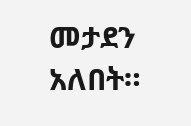መታደን አለበት።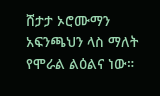ሸታታ ኦሮሙማን አፍንጫህን ላስ ማለት የሞራል ልዕልና ነው።